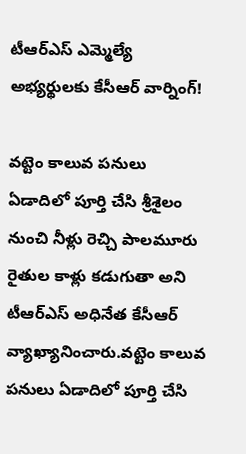టీఆర్ఎస్ ఎమ్మెల్యే అభ్యర్థులకు కేసీఆర్ వార్నింగ్!

వట్టెం కాలువ పనులు ఏడాదిలో పూర్తి చేసి శ్రీశైలం నుంచి నీళ్లు రెచ్చి పాలమూరు రైతుల కాళ్లు కడుగుతా అని టీఆర్ఎస్ అధినేత కేసీఆర్ వ్యాఖ్యానించారు.వట్టెం కాలువ పనులు ఏడాదిలో పూర్తి చేసి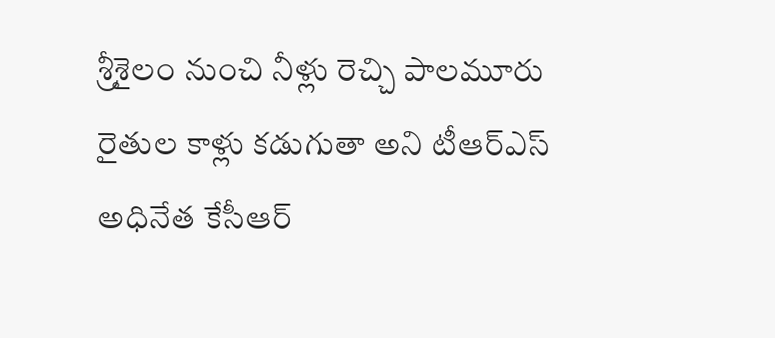శ్రీశైలం నుంచి నీళ్లు రెచ్చి పాలమూరు రైతుల కాళ్లు కడుగుతా అని టీఆర్ఎస్ అధినేత కేసీఆర్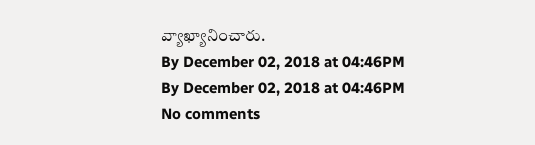వ్యాఖ్యానించారు.
By December 02, 2018 at 04:46PM
By December 02, 2018 at 04:46PM
No comments